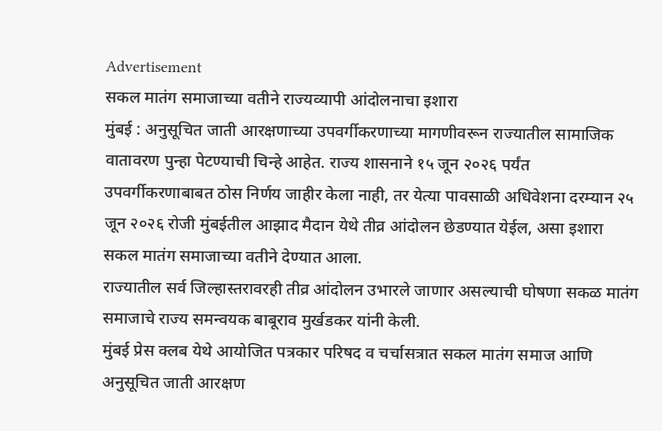Advertisement
सकल मातंग समाजाच्या वतीने राज्यव्यापी आंदोलनाचा इशारा
मुंबई : अनुसूचित जाती आरक्षणाच्या उपवर्गीकरणाच्या मागणीवरून राज्यातील सामाजिक वातावरण पुन्हा पेटण्याची चिन्हे आहेत. राज्य शासनाने १५ जून २०२६ पर्यंत उपवर्गीकरणाबाबत ठोस निर्णय जाहीर केला नाही, तर येत्या पावसाळी अधिवेशना दरम्यान २५ जून २०२६ रोजी मुंबईतील आझाद मैदान येथे तीव्र आंदोलन छेडण्यात येईल, असा इशारा सकल मातंग समाजाच्या वतीने देण्यात आला.
राज्यातील सर्व जिल्हास्तरावरही तीव्र आंदोलन उभारले जाणार असल्याची घोषणा सकळ मातंग समाजाचे राज्य समन्वयक बाबूराव मुर्खडकर यांनी केली.
मुंबई प्रेस क्लब येथे आयोजित पत्रकार परिषद व चर्चासत्रात सकल मातंग समाज आणि अनुसूचित जाती आरक्षण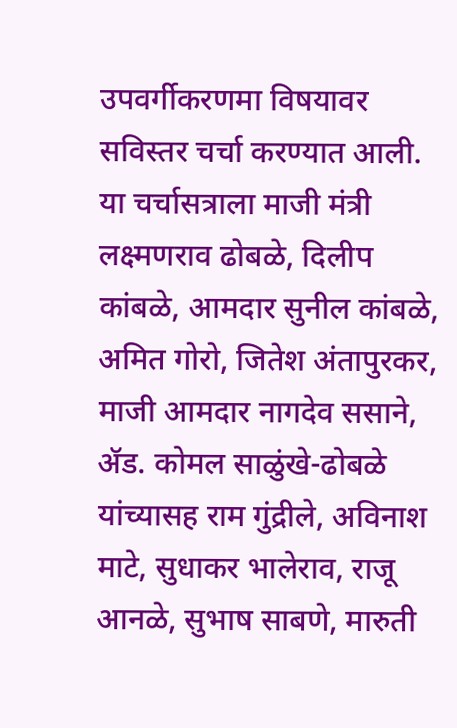उपवर्गीकरणमा विषयावर सविस्तर चर्चा करण्यात आली. या चर्चासत्राला माजी मंत्री लक्ष्मणराव ढोबळे, दिलीप कांबळे, आमदार सुनील कांबळे, अमित गोरो, जितेश अंतापुरकर, माजी आमदार नागदेव ससाने, ॲड. कोमल साळुंखे-ढोबळे यांच्यासह राम गुंद्रीले, अविनाश माटे, सुधाकर भालेराव, राजू आनळे, सुभाष साबणे, मारुती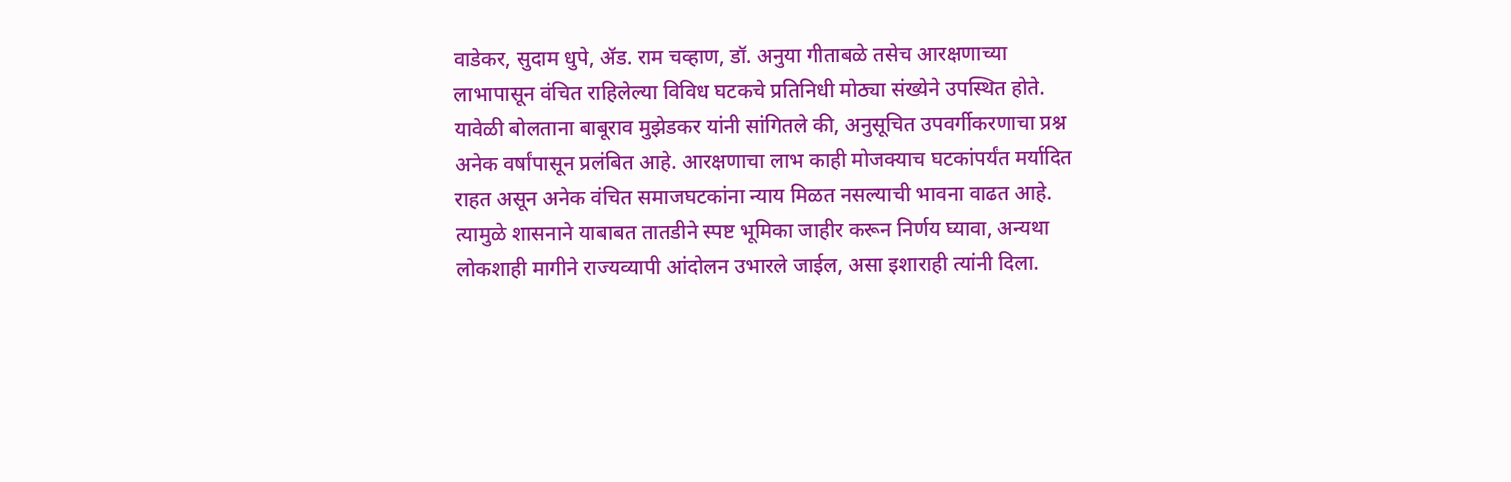वाडेकर, सुदाम धुपे, ॲड. राम चव्हाण, डॉ. अनुया गीताबळे तसेच आरक्षणाच्या लाभापासून वंचित राहिलेल्या विविध घटकचे प्रतिनिधी मोठ्या संख्येने उपस्थित होते. यावेळी बोलताना बाबूराव मुझेडकर यांनी सांगितले की, अनुसूचित उपवर्गीकरणाचा प्रश्न अनेक वर्षांपासून प्रलंबित आहे. आरक्षणाचा लाभ काही मोजक्याच घटकांपर्यंत मर्यादित राहत असून अनेक वंचित समाजघटकांना न्याय मिळत नसल्याची भावना वाढत आहे. त्यामुळे शासनाने याबाबत तातडीने स्पष्ट भूमिका जाहीर करून निर्णय घ्यावा, अन्यथा लोकशाही मागीने राज्यव्यापी आंदोलन उभारले जाईल, असा इशाराही त्यांनी दिला.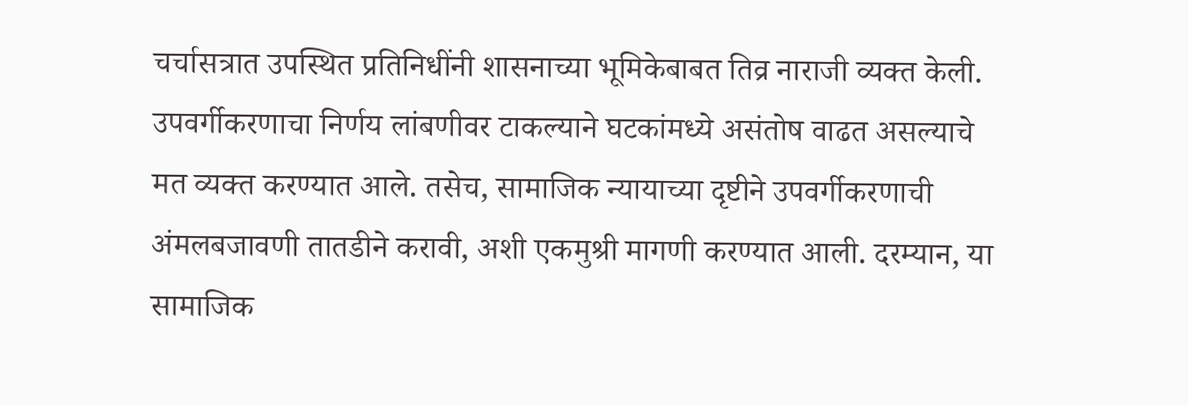चर्चासत्रात उपस्थित प्रतिनिधींनी शासनाच्या भूमिकेबाबत तिव्र नाराजी व्यक्त केली. उपवर्गीकरणाचा निर्णय लांबणीवर टाकल्याने घटकांमध्ये असंतोष वाढत असल्याचे मत व्यक्त करण्यात आले. तसेच, सामाजिक न्यायाच्या दृष्टीने उपवर्गीकरणाची अंमलबजावणी तातडीने करावी, अशी एकमुश्री मागणी करण्यात आली. दरम्यान, या सामाजिक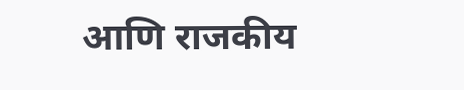आणि राजकीय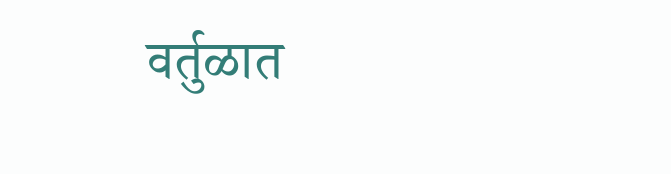वर्तुळात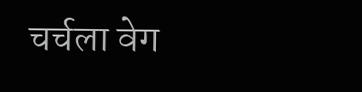चर्चला वेग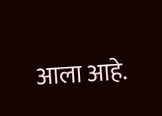आला आहे.